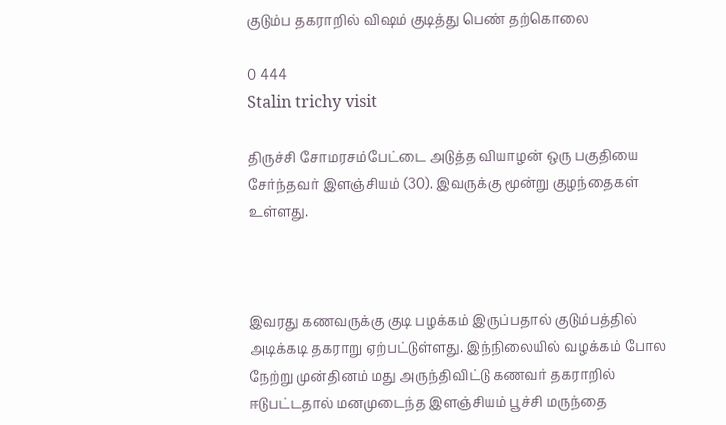குடும்ப தகராறில் விஷம் குடித்து பெண் தற்கொலை

0 444
Stalin trichy visit

திருச்சி சோமரசம்பேட்டை அடுத்த வியாழன் ஒரு பகுதியை சேர்ந்தவர் இளஞ்சியம் (30). இவருக்கு மூன்று குழந்தைகள் உள்ளது.



இவரது கணவருக்கு குடி பழக்கம் இருப்பதால் குடும்பத்தில் அடிக்கடி தகராறு ஏற்பட்டுள்ளது. இந்நிலையில் வழக்கம் போல நேற்று முன்தினம் மது அருந்திவிட்டு கணவர் தகராறில் ஈடுபட்டதால் மனமுடைந்த இளஞ்சியம் பூச்சி மருந்தை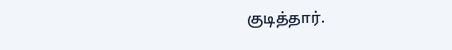குடித்தார்.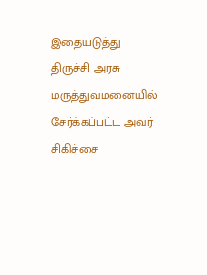இதையடுத்து திருச்சி அரசு மருத்துவமனையில் சேர்க்கப்பட்ட அவர் சிகிச்சை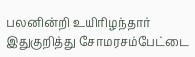பலனின்றி உயிரிழந்தார் இதுகுறித்து சோமரசம்பேட்டை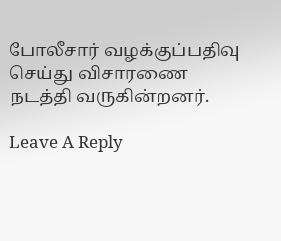போலீசார் வழக்குப்பதிவு செய்து விசாரணை நடத்தி வருகின்றனர்.

Leave A Reply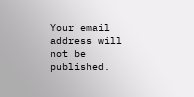Your email address will not be published.